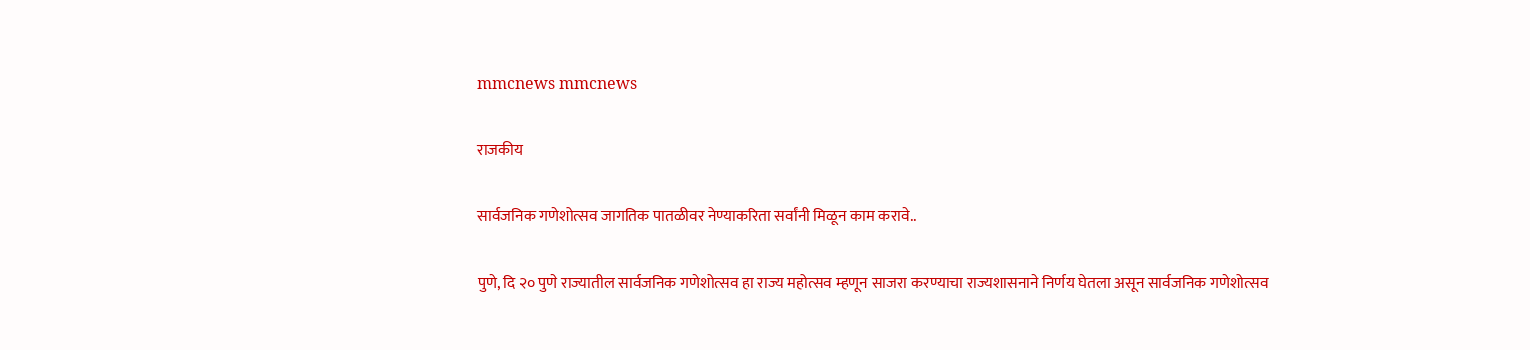mmcnews mmcnews

राजकीय

सार्वजनिक गणेशोत्सव जागतिक पातळीवर नेण्याकरिता सर्वांनी मिळून काम करावे..

पुणे, दि २० पुणे राज्यातील सार्वजनिक गणेशोत्सव हा राज्य महोत्सव म्हणून साजरा करण्याचा राज्यशासनाने निर्णय घेतला असून सार्वजनिक गणेशोत्सव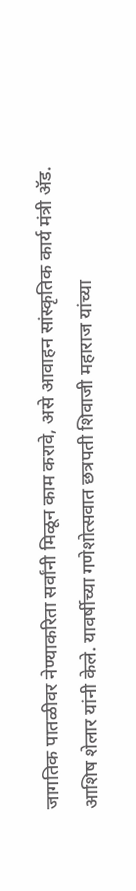जागतिक पातळीवर नेण्याकरिता सर्वांनी मिळून काम करावे, असे आवाहन सांस्कृतिक कार्य मंत्री ॲड. आशिष शेलार यांनी केले. यावर्षीच्या गणेशोत्सवात छत्रपती शिवाजी महाराज यांच्या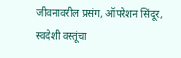जीवनावरील प्रसंग, ऑपरेशन सिंदूर, स्वदेशी वस्तूंचा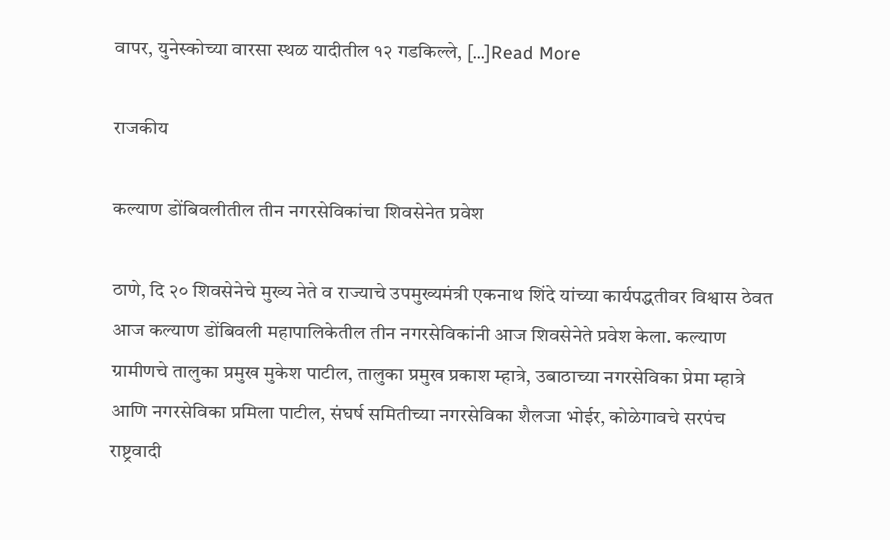वापर, युनेस्कोच्या वारसा स्थळ यादीतील १२ गडकिल्ले, […]Read More

राजकीय

कल्याण डोंबिवलीतील तीन नगरसेविकांचा शिवसेनेत प्रवेश

ठाणे, दि २० शिवसेनेचे मुख्य नेते व राज्याचे उपमुख्यमंत्री एकनाथ शिंदे यांच्या कार्यपद्धतीवर विश्वास ठेवत आज कल्याण डोंबिवली महापालिकेतील तीन नगरसेविकांनी आज शिवसेनेते प्रवेश केला. कल्याण ग्रामीणचे तालुका प्रमुख मुकेश पाटील, तालुका प्रमुख प्रकाश म्हात्रे, उबाठाच्या नगरसेविका प्रेमा म्हात्रे आणि नगरसेविका प्रमिला पाटील, संघर्ष समितीच्या नगरसेविका शैलजा भोईर, कोळेगावचे सरपंच राष्ट्रवादी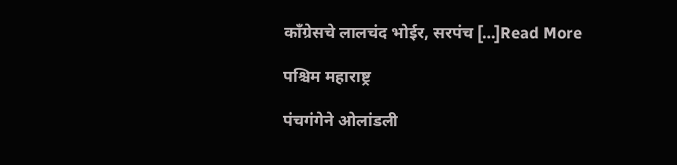काँग्रेसचे लालचंद भोईर, सरपंच […]Read More

पश्चिम महाराष्ट्र

पंचगंगेने ओलांडली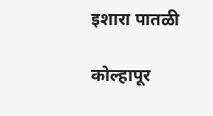इशारा पातळी

कोल्हापूर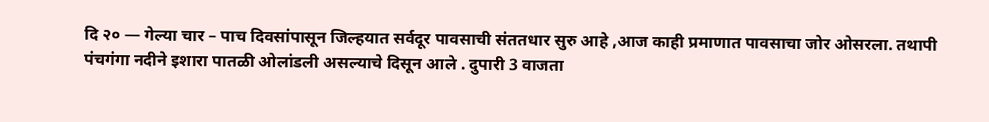दि २० — गेल्या चार – पाच दिवसांपासून जिल्हयात सर्वदूर पावसाची संततधार सुरु आहे ,आज काही प्रमाणात पावसाचा जोर ओसरला. तथापी पंचगंगा नदीने इशारा पातळी ओलांडली असल्याचे दिसून आले . दुपारी 3 वाजता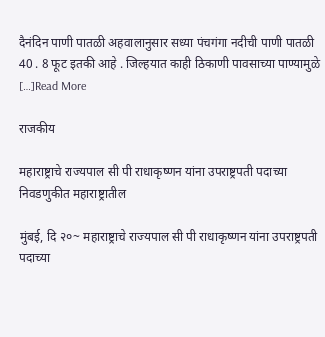दैनंदिन पाणी पातळी अहवालानुसार सध्या पंचगंगा नदीची पाणी पातळी 40 . 8 फूट इतकी आहे . जिल्हयात काही ठिकाणी पावसाच्या पाण्यामुळे […]Read More

राजकीय

महाराष्ट्राचे राज्यपाल सी पी राधाकृष्णन यांना उपराष्ट्रपती पदाच्या निवडणुकीत महाराष्ट्रातील

मुंबई, दि २०~ महाराष्ट्राचे राज्यपाल सी पी राधाकृष्णन यांना उपराष्ट्रपती पदाच्या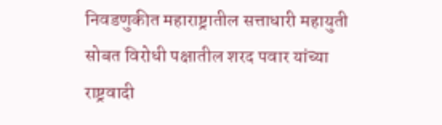निवडणुकीत महाराष्ट्रातील सत्ताधारी महायुती सोबत विरोधी पक्षातील शरद पवार यांच्या राष्ट्रवादी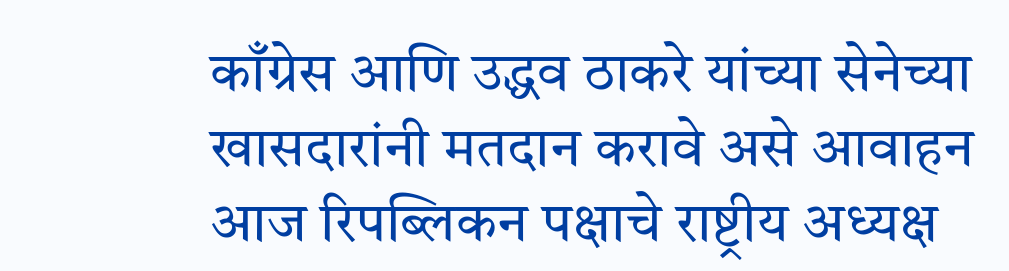काँग्रेस आणि उद्धव ठाकरे यांच्या सेनेच्या खासदारांनी मतदान करावे असे आवाहन आज रिपब्लिकन पक्षाचे राष्ट्रीय अध्यक्ष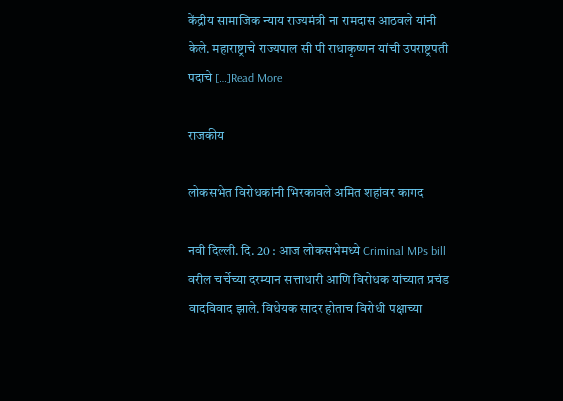केंद्रीय सामाजिक न्याय राज्यमंत्री ना रामदास आठवले यांनी केले. महाराष्ट्राचे राज्यपाल सी पी राधाकृष्णन यांची उपराष्ट्रपती पदाचे […]Read More

राजकीय

लोकसभेत विरोधकांनी भिरकावले अमित शहांवर कागद

नवी दिल्ली. दि. 20 : आज लोकसभेमध्ये Criminal MPs bill वरील चर्चेच्या दरम्यान सत्ताधारी आणि विरोधक यांच्यात प्रचंड वादविवाद झाले. विधेयक सादर होताच विरोधी पक्षाच्या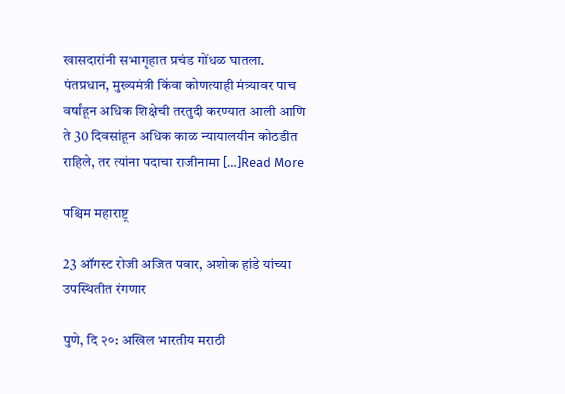खासदारांनी सभागृहात प्रचंड गोंधळ घातला. पंतप्रधान, मुख्यमंत्री किंवा कोणत्याही मंत्र्यावर पाच वर्षांहून अधिक शिक्षेची तरतुदी करण्यात आली आणि ते 30 दिवसांहून अधिक काळ न्यायालयीन कोठडीत राहिले, तर त्यांना पदाचा राजीनामा […]Read More

पश्चिम महाराष्ट्र

23 ऑगस्ट रोजी अजित पवार, अशोक हांडे यांच्या उपस्थितीत रंगणार

पुणे, दि २०: अखिल भारतीय मराठी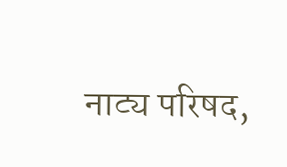नाट्य परिषद,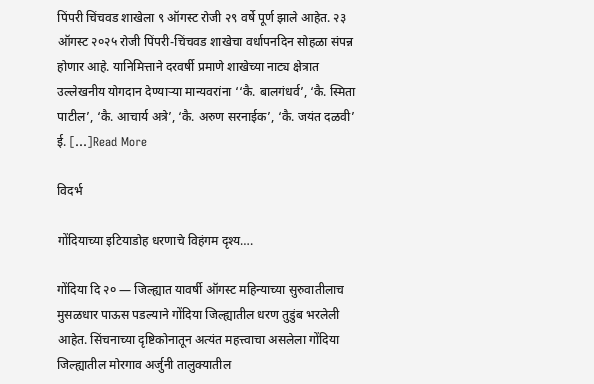पिंपरी चिंचवड शाखेला ९ ऑगस्ट रोजी २९ वर्षे पूर्ण झाले आहेत. २३ ऑगस्ट २०२५ रोजी पिंपरी-चिंचवड शाखेचा वर्धापनदिन सोहळा संपन्न होणार आहे. यानिमित्ताने दरवर्षी प्रमाणे शाखेच्या नाट्य क्षेत्रात उल्लेखनीय योगदान देण्याऱ्या मान्यवरांना ‘‘कै. बालगंधर्व’, ‘कै. स्मिता पाटील’, ‘कै. आचार्य अत्रे’, ‘कै. अरुण सरनाईक’, ‘कै. जयंत दळवी’ ई. […]Read More

विदर्भ

गोंदियाच्या इटियाडोह धरणाचे विहंगम दृश्य….

गोंदिया दि २० — जिल्ह्यात यावर्षी ऑगस्ट महिन्याच्या सुरुवातीलाच मुसळधार पाऊस पडल्याने गोंदिया जिल्ह्यातील धरण तुडुंब भरलेली आहेत. सिंचनाच्या दृष्टिकोनातून अत्यंत महत्त्वाचा असलेला गोंदिया जिल्ह्यातील मोरगाव अर्जुनी तालुक्यातील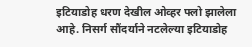इटियाडोह धरण देखील ओव्हर फ्लो झालेला आहे. निसर्ग सौंदर्याने नटलेल्या इटियाडोह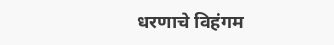धरणाचे विहंगम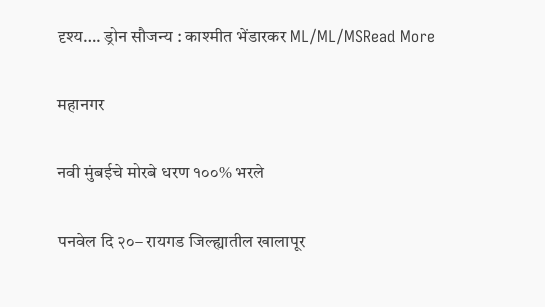दृश्य…. ड्रोन सौजन्य : काश्मीत भेंडारकर ML/ML/MSRead More

महानगर

नवी मुंबईचे मोरबे धरण १००% भरले

पनवेल दि २०– रायगड जिल्ह्यातील खालापूर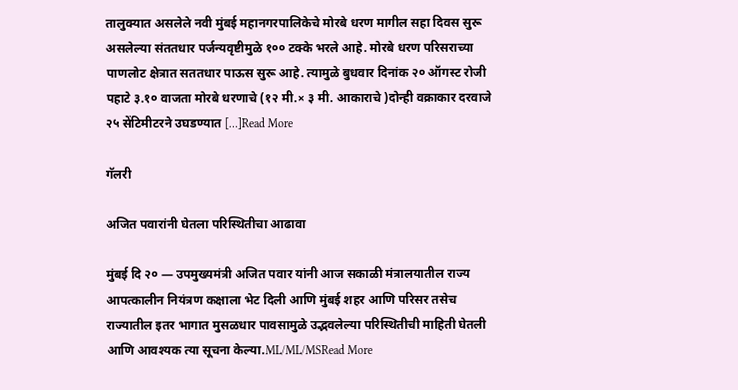तालुक्यात असलेले नवी मुंबई महानगरपालिकेचे मोरबे धरण मागील सहा दिवस सुरू असलेल्या संततधार पर्जन्यवृष्टीमुळे १०० टक्के भरले आहे. मोरबे धरण परिसराच्या पाणलोट क्षेत्रात सततधार पाऊस सुरू आहे. त्यामुळे बुधवार दिनांक २० ऑगस्ट रोजी पहाटे ३.१० वाजता मोरबे धरणाचे (१२ मी.× ३ मी. आकाराचे )दोन्ही वक्राकार दरवाजे २५ सेंटिमीटरने उघडण्यात […]Read More

गॅलरी

अजित पवारांनी घेतला परिस्थितीचा आढावा

मुंबई दि २० — उपमुख्यमंत्री अजित पवार यांनी आज सकाळी मंत्रालयातील राज्य आपत्कालीन नियंत्रण कक्षाला भेट दिली आणि मुंबई शहर आणि परिसर तसेच राज्यातील इतर भागात मुसळधार पावसामुळे उद्भवलेल्या परिस्थितीची माहिती घेतली आणि आवश्यक त्या सूचना केल्या.ML/ML/MSRead More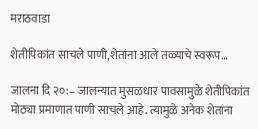मराठवाडा

शेतीपिकांत साचले पाणी,शेतांना आले तळ्याचे स्वरूप…

जालना दि २०:– जालन्यात मुसळधार पावसामुळे शेतीपिकांत मोठ्या प्रमाणात पाणी साचले आहे. त्यामुळे अनेक शेतांना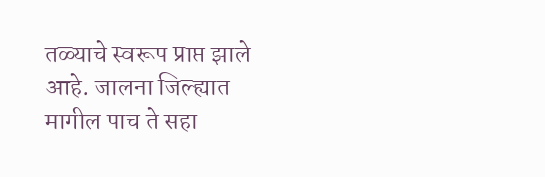तळ्याचे स्वरूप प्राप्त झाले आहे. जालना जिल्ह्यात मागील पाच ते सहा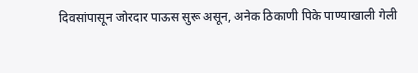दिवसांपासून जोरदार पाऊस सुरू असून, अनेक ठिकाणी पिके पाण्याखाली गेली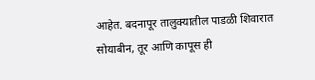आहेत. बदनापूर तालुक्यातील पाडळी शिवारात सोयाबीन, तूर आणि कापूस ही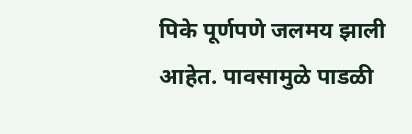पिके पूर्णपणे जलमय झाली आहेत. पावसामुळे पाडळी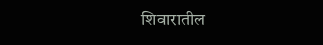शिवारातील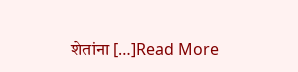शेतांना […]Read More